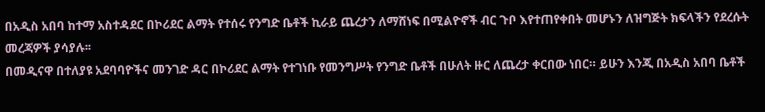በአዲስ አበባ ከተማ አስተዳደር በኮሪደር ልማት የተሰሩ የንግድ ቤቶች ኪራይ ጨረታን ለማሸነፍ በሚልዮኖች ብር ጉቦ እየተጠየቀበት መሆኑን ለዝግጅት ክፍላችን የደረሱት መረጃዎች ያሳያሉ፡፡
በመዲናዋ በተለያዩ አደባባዮችና መንገድ ዳር በኮሪደር ልማት የተገነቡ የመንግሥት የንግድ ቤቶች በሁለት ዙር ለጨረታ ቀርበው ነበር። ይሁን እንጂ በአዲስ አበባ ቤቶች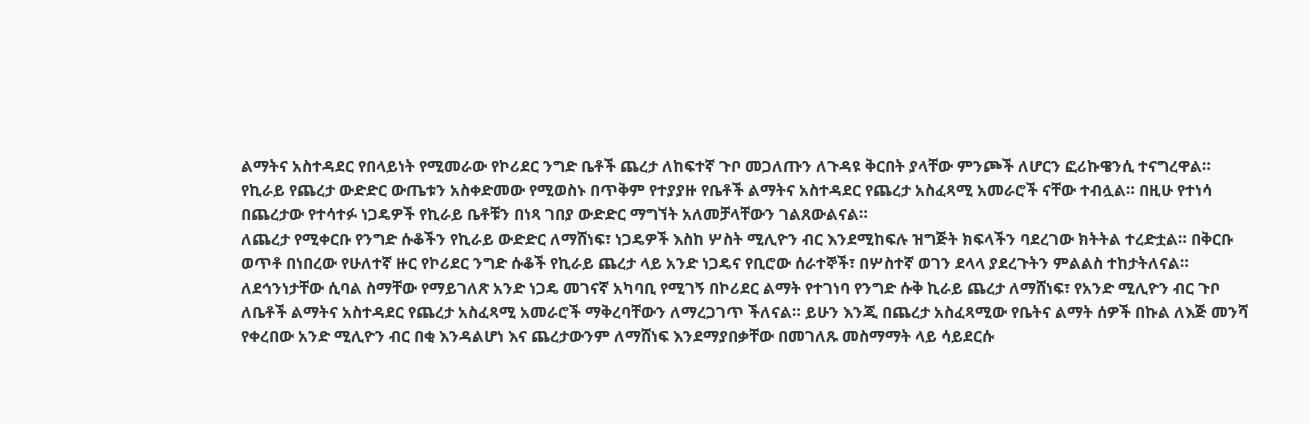ልማትና አስተዳደር የበላይነት የሚመራው የኮሪደር ንግድ ቤቶች ጨረታ ለከፍተኛ ጉቦ መጋለጡን ለጉዳዩ ቅርበት ያላቸው ምንጮች ለሆርን ፎሪኩዌንሲ ተናግረዋል።
የኪራይ የጨረታ ውድድር ውጤቱን አስቀድመው የሚወስኑ በጥቅም የተያያዙ የቤቶች ልማትና አስተዳደር የጨረታ አስፈጻሚ አመራሮች ናቸው ተብሏል። በዚሁ የተነሳ በጨረታው የተሳተፉ ነጋዴዎች የኪራይ ቤቶቹን በነጻ ገበያ ውድድር ማግኘት አለመቻላቸውን ገልጸውልናል።
ለጨረታ የሚቀርቡ የንግድ ሱቆችን የኪራይ ውድድር ለማሸነፍ፣ ነጋዴዎች እስከ ሦስት ሚሊዮን ብር እንደሚከፍሉ ዝግጅት ክፍላችን ባደረገው ክትትል ተረድቷል። በቅርቡ ወጥቶ በነበረው የሁለተኛ ዙር የኮሪደር ንግድ ሱቆች የኪራይ ጨረታ ላይ አንድ ነጋዴና የቢሮው ሰራተኞች፣ በሦስተኛ ወገን ደላላ ያደረጉትን ምልልስ ተከታትለናል።
ለደኅንነታቸው ሲባል ስማቸው የማይገለጽ አንድ ነጋዴ መገናኛ አካባቢ የሚገኝ በኮሪደር ልማት የተገነባ የንግድ ሱቅ ኪራይ ጨረታ ለማሸነፍ፣ የአንድ ሚሊዮን ብር ጉቦ ለቤቶች ልማትና አስተዳደር የጨረታ አስፈጻሚ አመራሮች ማቅረባቸውን ለማረጋገጥ ችለናል። ይሁን እንጂ በጨረታ አስፈጻሚው የቤትና ልማት ሰዎች በኩል ለእጅ መንሻ የቀረበው አንድ ሚሊዮን ብር በቂ እንዳልሆነ እና ጨረታውንም ለማሸነፍ እንደማያበቃቸው በመገለጹ መስማማት ላይ ሳይደርሱ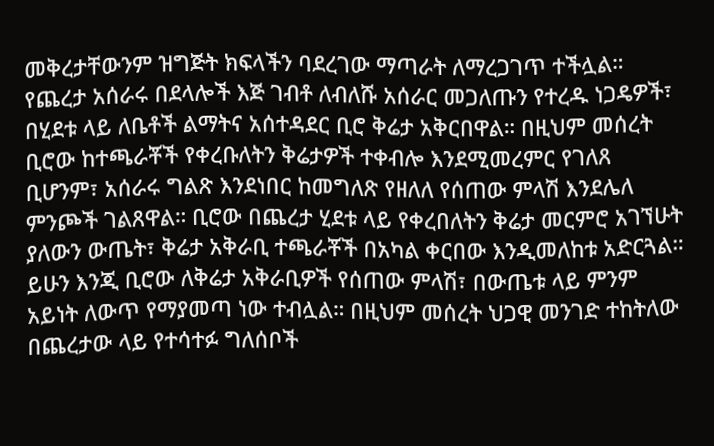መቅረታቸውንም ዝግጅት ክፍላችን ባደረገው ማጣራት ለማረጋገጥ ተችሏል።
የጨረታ አሰራሩ በደላሎች እጅ ገብቶ ለብለሹ አሰራር መጋለጡን የተረዱ ነጋዴዎች፣ በሂደቱ ላይ ለቤቶች ልማትና አሰተዳደር ቢሮ ቅሬታ አቅርበዋል። በዚህም መሰረት ቢሮው ከተጫራቾች የቀረቡለትን ቅሬታዎች ተቀብሎ እንደሚመረምር የገለጸ ቢሆንም፣ አሰራሩ ግልጽ እንደነበር ከመግለጽ የዘለለ የሰጠው ምላሽ እንደሌለ ምንጮች ገልጸዋል። ቢሮው በጨረታ ሂደቱ ላይ የቀረበለትን ቅሬታ መርምሮ አገኘሁት ያለውን ውጤት፣ ቅሬታ አቅራቢ ተጫራቾች በአካል ቀርበው እንዲመለከቱ አድርጓል።
ይሁን እንጂ ቢሮው ለቅሬታ አቅራቢዎች የሰጠው ምላሽ፣ በውጤቱ ላይ ምንም አይነት ለውጥ የማያመጣ ነው ተብሏል። በዚህም መሰረት ህጋዊ መንገድ ተከትለው በጨረታው ላይ የተሳተፉ ግለሰቦች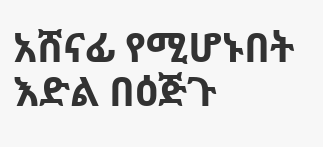አሸናፊ የሚሆኑበት እድል በዕጅጉ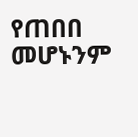የጠበበ መሆኑንም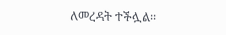ለመረዳት ተችሏል፡፡